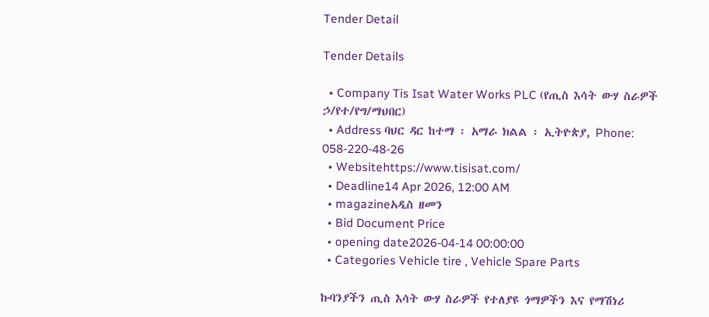Tender Detail

Tender Details

  • Company Tis Isat Water Works PLC (የጢስ እሳት ውሃ ስራዎች ኃ/የተ/የግ/ማህበር)
  • Address ባህር ዳር ከተማ ፡ አማራ ክልል ፡ ኢትዮጵያ, Phone: 058-220-48-26
  • Websitehttps://www.tisisat.com/
  • Deadline14 Apr 2026, 12:00 AM
  • magazineአዲስ ዘመን
  • Bid Document Price
  • opening date2026-04-14 00:00:00
  • Categories Vehicle tire , Vehicle Spare Parts

ኩባንያችን ጢስ እሳት ውሃ ስራዎች የተለያዩ ጎማዎችን እና የማሽነሪ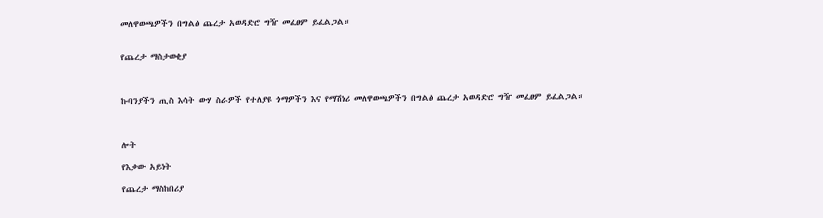መለዋወጫዎችን በግልፅ ጨረታ አወዳድሮ ግዥ መፈፀም ይፈልጋል።


የጨረታ ማስታወቂያ



ኩባንያችን ጢስ እሳት ውሃ ስራዎች የተለያዩ ጎማዎችን እና የማሽነሪ መለዋወጫዎችን በግልፅ ጨረታ አወዳድሮ ግዥ መፈፀም ይፈልጋል።



ሎት

የእቃው አይነት

የጨረታ ማስከበሪያ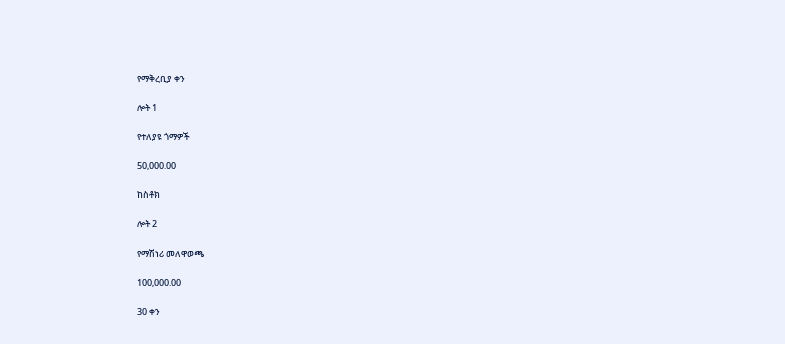የማቅረቢያ ቀን

ሎት 1

የተለያዩ ጎማዎች

50,000.00

ከስቶክ

ሎት 2

የማሽነሪ መለዋወጫ

100,000.00

30 ቀን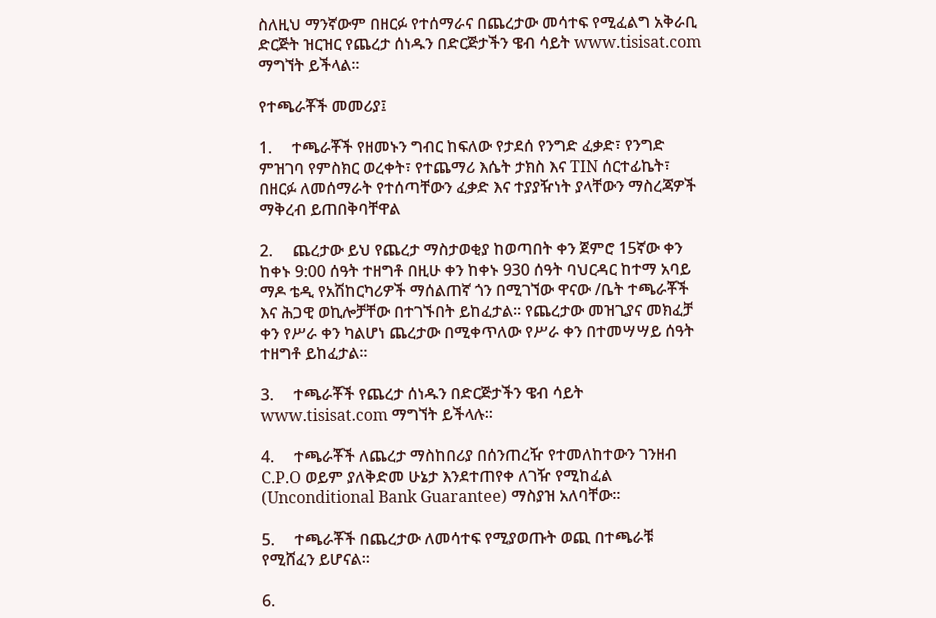ስለዚህ ማንኛውም በዘርፉ የተሰማራና በጨረታው መሳተፍ የሚፈልግ አቅራቢ ድርጅት ዝርዝር የጨረታ ሰነዱን በድርጅታችን ዌብ ሳይት www.tisisat.com ማግኘት ይችላል።

የተጫራቾች መመሪያ፤

1.     ተጫራቾች የዘመኑን ግብር ከፍለው የታደሰ የንግድ ፈቃድ፣ የንግድ ምዝገባ የምስክር ወረቀት፣ የተጨማሪ እሴት ታክስ እና TIN ሰርተፊኬት፣ በዘርፉ ለመሰማራት የተሰጣቸውን ፈቃድ እና ተያያዥነት ያላቸውን ማስረጃዎች ማቅረብ ይጠበቅባቸዋል

2.     ጨረታው ይህ የጨረታ ማስታወቂያ ከወጣበት ቀን ጀምሮ 15ኛው ቀን ከቀኑ 9:00 ሰዓት ተዘግቶ በዚሁ ቀን ከቀኑ 930 ሰዓት ባህርዳር ከተማ አባይ ማዶ ቴዲ የአሽከርካሪዎች ማሰልጠኛ ጎን በሚገኘው ዋናው /ቤት ተጫራቾች እና ሕጋዊ ወኪሎቻቸው በተገኙበት ይከፈታል። የጨረታው መዝጊያና መክፈቻ ቀን የሥራ ቀን ካልሆነ ጨረታው በሚቀጥለው የሥራ ቀን በተመሣሣይ ሰዓት ተዘግቶ ይከፈታል።

3.     ተጫራቾች የጨረታ ሰነዱን በድርጅታችን ዌብ ሳይት www.tisisat.com ማግኘት ይችላሉ።

4.     ተጫራቾች ለጨረታ ማስከበሪያ በሰንጠረዥ የተመለከተውን ገንዘብ C.P.O ወይም ያለቅድመ ሁኔታ እንደተጠየቀ ለገዥ የሚከፈል (Unconditional Bank Guarantee) ማስያዝ አለባቸው።

5.     ተጫራቾች በጨረታው ለመሳተፍ የሚያወጡት ወጪ በተጫራቹ የሚሸፈን ይሆናል።

6.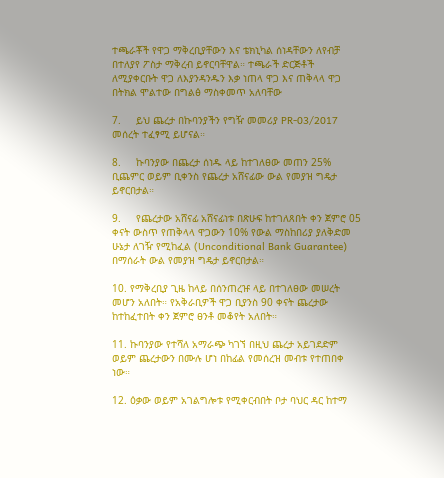ተጫራቾች የዋጋ ማቅረቢያቸውን እና ቴክኒካል ሰነዳቸውን ለየብቻ በተለያየ ፖስታ ማቅረብ ይኖርባቸዋል። ተጫራች ድርጅቶች ለሚያቀርቡት ዋጋ ለእያንዳንዱን እቃ ነጠላ ዋጋ እና ጠቅላላ ዋጋ በትክል ሞልተው በግልፅ ማስቀመጥ አለባቸው

7.     ይህ ጨረታ በኩባንያችን የግዥ መመሪያ PR-03/2017 መሰረት ተፈፃሚ ይሆናል።

8.     ኩባንያው በጨረታ ሰነዱ ላይ ከተገለፀው መጠን 25% ቢጨምር ወይም ቢቀንስ የጨረታ አሸናፊው ውል የመያዝ ግዴታ ይኖርበታል።

9.     የጨረታው አሸናፊ አሸናፊነቱ በጽሁፍ ከተገለጸበት ቀን ጀምሮ 05 ቀናት ውስጥ የጠቅላላ ዋጋውን 10% የውል ማስከበሪያ ያለቅድመ ሁኔታ ለገዥ የሚከፈል (Unconditional Bank Guarantee) በማሰራት ውል የመያዝ ግዴታ ይኖርበታል።

10. የማቅረቢያ ጊዜ ከላይ በሰንጠረዡ ላይ በተገለፀው መሠረት መሆን አለበት። የአቅራቢዎች ዋጋ ቢያንስ 90 ቀናት ጨረታው ከተከፈተበት ቀን ጀምሮ ፀንቶ መቆየት አለበት።

11. ኩባንያው የተሻለ አማራጭ ካገኘ በዚህ ጨረታ አይገደድም ወይም ጨረታውን በሙሉ ሆነ በከፊል የመሰረዝ መብቱ የተጠበቀ ነው።

12. ዕቃው ወይም አገልግሎቱ የሚቀርብበት ቦታ ባህር ዳር ከተማ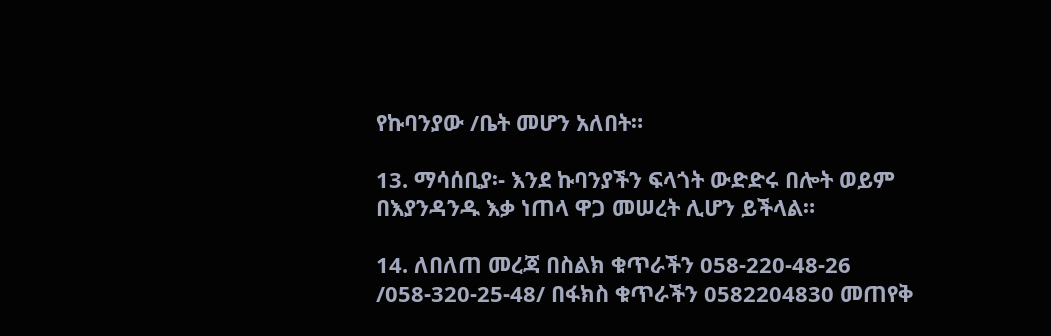የኩባንያው /ቤት መሆን አለበት።

13. ማሳሰቢያ፡- እንደ ኩባንያችን ፍላጎት ውድድሩ በሎት ወይም በእያንዳንዱ እቃ ነጠላ ዋጋ መሠረት ሊሆን ይችላል።

14. ለበለጠ መረጃ በስልክ ቁጥራችን 058-220-48-26 /058-320-25-48/ በፋክስ ቁጥራችን 0582204830 መጠየቅ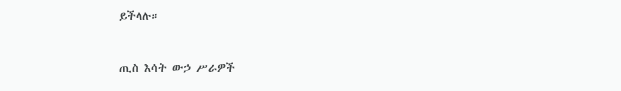ይችላሉ።



ጢስ እሳት ውኃ ሥራዎች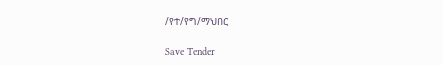/የተ/የግ/ማህበር

Save Tender